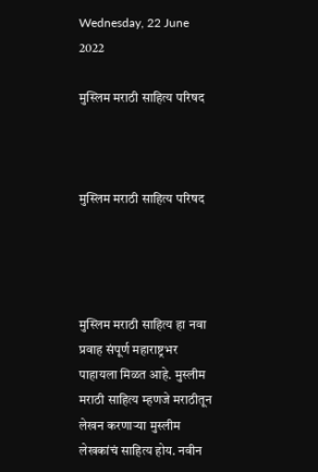Wednesday, 22 June 2022

मुस्लिम मराठी साहित्य परिषद



मुस्लिम मराठी साहित्य परिषद




मुस्लिम मराठी साहित्य हा नवा प्रवाह संपूर्ण महाराष्ट्रभर पाहायला मिळत आहे. मुस्लीम मराठी साहित्य म्हणजे मराठीतून लेखन करणाऱ्या मुस्लीम लेखकांचं साहित्य होय. नवीन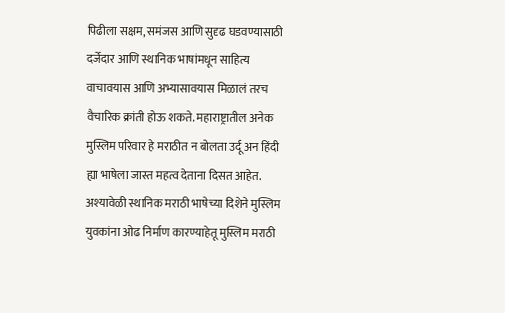पिढीला सक्षम, समंजस आणि सुदृढ घडवण्यासाठी दर्जेदार आणि स्थानिक भाषांमधून साहित्य वाचावयास आणि अभ्यासावयास मिळालं तरच वैचारिक क्रांती होऊ शकते. महाराष्ट्रातील अनेक मुस्लिम परिवार हे मराठीत न बोलता उर्दू अन हिंदी ह्या भाषेला जास्त महत्व देताना दिसत आहेत. अश्यावेळी स्थानिक मराठी भाषेच्या दिशेने मुस्लिम युवकांना ओढ निर्माण कारण्याहेतू मुस्लिम मराठी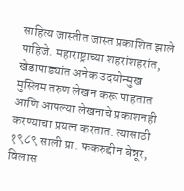साहित्य जास्तीत जास्त प्रकाशित झाले पाहिजे. महाराष्ट्राच्या शहरांशहरांत, खेडापाड्यांत अनेक उदयोन्मुख मुस्लिम तरुण लेखन करू पाहतात आणि आपल्या लेखनाचे प्रकाशनही करण्याचा प्रयत्न करतात. त्यासाठी १९८९ साली प्रा. फकरुद्दीन बेन्नूर, विलास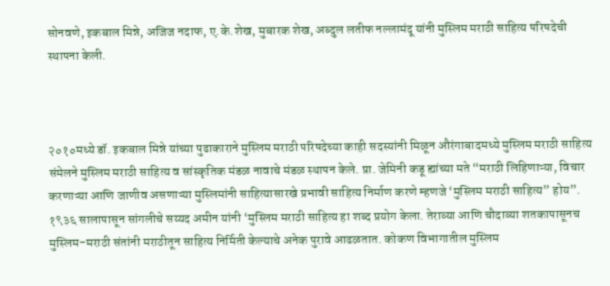सोनवणे, इकबाल मिन्ने, अजिज नदाफ, ए.के.शेख, मुबारक शेख, अब्दुल लतीफ नल्लामंदू यांनी मुस्लिम मराठी साहित्य परिषदेची स्थापना केली.



२०१०मध्ये डॉ. इकबाल मिन्ने यांच्या पुढाकाराने मुस्लिम मराठी परिषदेच्या काही सदस्यांनी मिळून औरंगाबादमध्ये मुस्लिम मराठी साहित्य संमेलने मुस्लिम मराठी साहित्य व सांस्कृतिक मंडळ नावाचे मंडळ स्थापन केले. प्रा. जेमिनी कडू ह्यांच्या मते “मराठी लिहिणाऱ्या, विचार करणाऱ्या आणि जाणीव असणाऱ्या मुस्लिमांनी साहित्यासारखे प्रभावी साहित्य निर्माण करणे म्हणजे ‘मुस्लिम मराठी साहित्य” होय”. १९३६ सालापासून सांगलीचे सय्यद अमीन यांनी ‘मुस्लिम मराठी साहित्य हा शब्द प्रयोग केला. तेराव्या आणि चौदाव्या शतकापासूनच मुस्लिम-मराठी संतांनी मराठीतून साहित्य निर्मिती केल्याचे अनेक पुरावे आढळतात. कोकण विभागातील मुस्लिम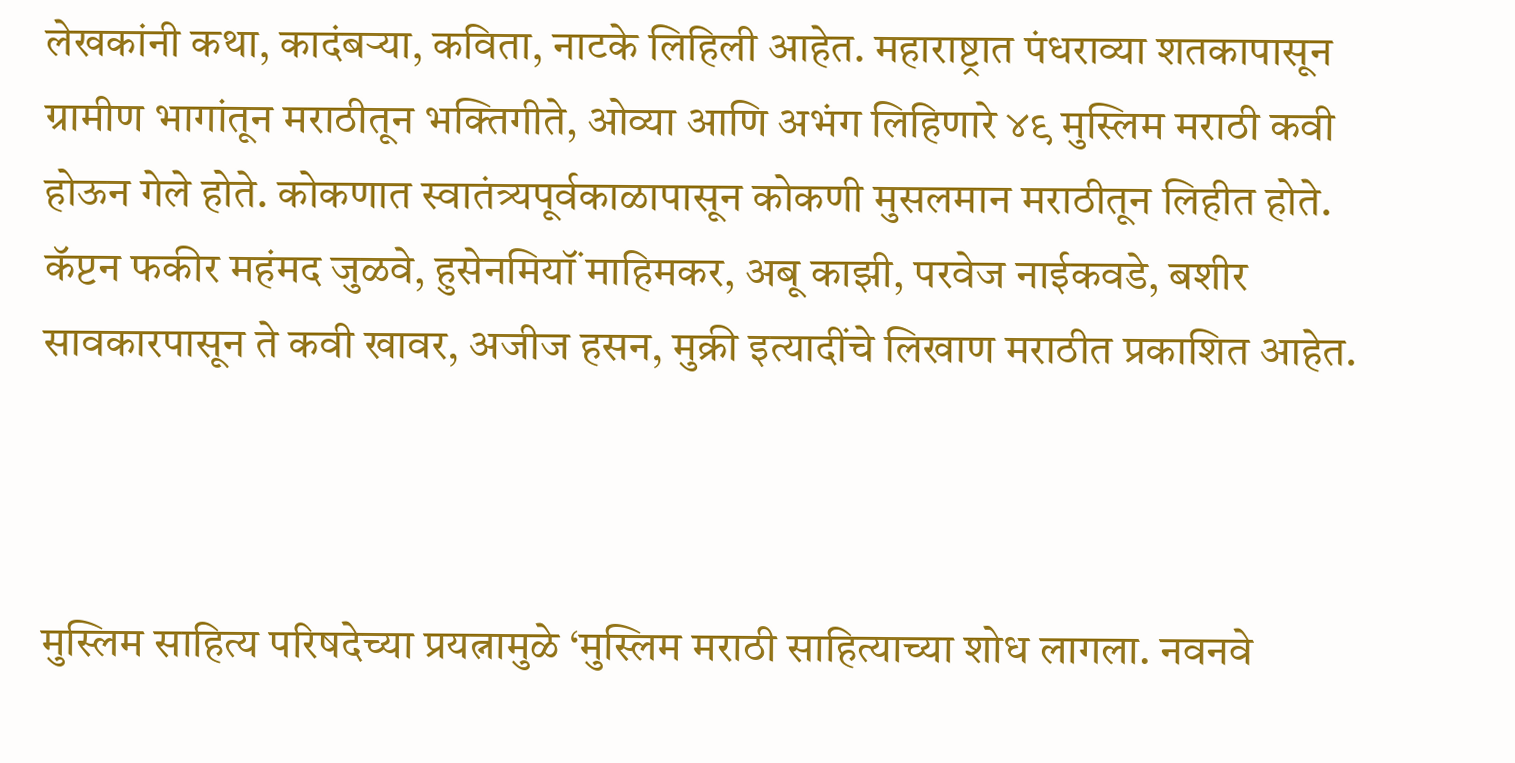लेखकांनी कथा, कादंबऱ्या, कविता, नाटके लिहिली आहेत. महाराष्ट्रात पंधराव्या शतकापासून ग्रामीण भागांतून मराठीतून भक्तिगीते, ओव्या आणि अभंग लिहिणारे ४९ मुस्लिम मराठी कवी होऊन गेले होते. कोकणात स्वातंत्र्यपूर्वकाळापासून कोकणी मुसलमान मराठीतून लिहीत होते. कॅप्टन फकीर महंमद जुळवे, हुसेनमियॉं माहिमकर, अबू काझी, परवेज नाईकवडे, बशीर सावकारपासून ते कवी खावर, अजीज हसन, मुक्री इत्यादींचे लिखाण मराठीत प्रकाशित आहेत.



मुस्लिम साहित्य परिषदेच्या प्रयत्नामुळे ‘मुस्लिम मराठी साहित्याच्या शोध लागला. नवनवे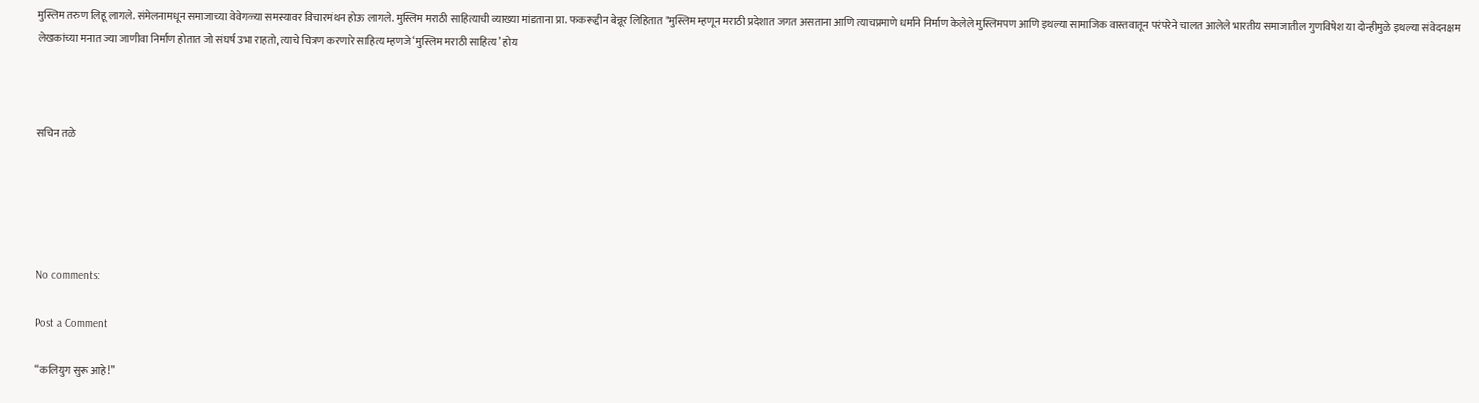मुस्लिम तरुण लिहू लागले. संमेलनामधून समाजाच्या वेवेगळ्या समस्यावर विचारमंथन होऊ लागले. मुस्लिम मराठी साहित्याची व्याख्या मांडताना प्रा. फकरूद्दीन बेन्नूर लिहितात "मुस्लिम म्हणून मराठी प्रदेशात जगत असताना आणि त्याचप्रमाणे धर्माने निर्माण केलेले मुस्लिमपण आणि इथल्या सामाजिक वास्तवातून परंपरेने चालत आलेले भारतीय समाजातील गुणविषेश या दोन्हीमुळे इथल्या संवेदनक्षम लेखकांच्या मनात ज्या जाणीवा निर्माण होतात जो संघर्ष उभा राहतो, त्याचे चित्रण करणारे साहित्य म्हणजे ‘मुस्लिम मराठी साहित्य’ होय



सचिन तळे





No comments:

Post a Comment

“कलियुग सुरू आहे!”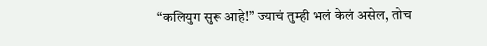“कलियुग सुरू आहे!” ज्याचं तुम्ही भलं केलं असेल, तोच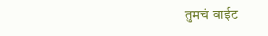तुमचं वाईट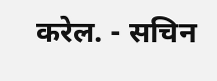करेल. - सचिन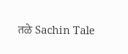तळे Sachin Tale